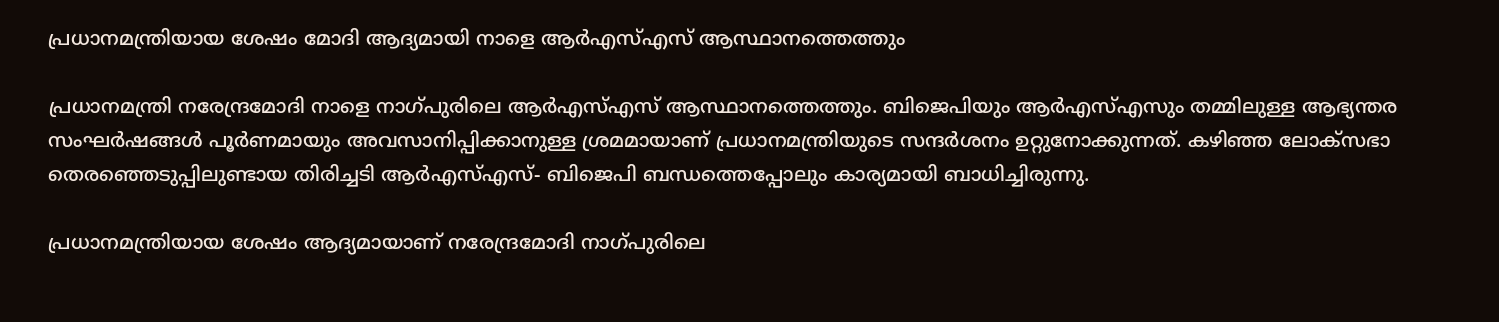പ്രധാനമന്ത്രിയായ ശേഷം മോദി ആദ്യമായി നാളെ ആര്‍എസ്എസ് ആസ്ഥാനത്തെത്തും

പ്രധാനമന്ത്രി നരേന്ദ്രമോദി നാളെ നാഗ്പുരിലെ ആര്‍എസ്എസ് ആസ്ഥാനത്തെത്തും. ബിജെപിയും ആര്‍എസ്എസും തമ്മിലുള്ള ആഭ്യന്തര സംഘര്‍ഷങ്ങള്‍ പൂര്‍ണമായും അവസാനിപ്പിക്കാനുള്ള ശ്രമമായാണ് പ്രധാനമന്ത്രിയുടെ സന്ദര്‍ശനം ഉറ്റുനോക്കുന്നത്. കഴിഞ്ഞ ലോക്സഭാ തെരഞ്ഞെടുപ്പിലുണ്ടായ തിരിച്ചടി ആര്‍എസ്എസ്- ബിജെപി ബന്ധത്തെപ്പോലും കാര്യമായി ബാധിച്ചിരുന്നു.

പ്രധാനമന്ത്രിയായ ശേഷം ആദ്യമായാണ് നരേന്ദ്രമോദി നാഗ്പുരിലെ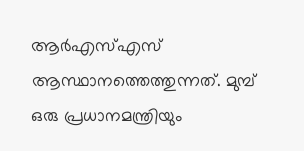ആര്‍എസ്എസ് ആസ്ഥാനത്തെത്തുന്നത്. മുമ്പ് ഒരു പ്രധാനമന്ത്രിയും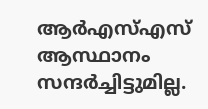ആര്‍എസ്എസ് ആസ്ഥാനം സന്ദര്‍ച്ചിട്ടുമില്ല.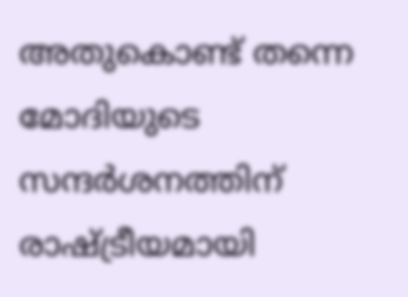അതുകൊണ്ട് തന്നെ മോദിയുടെ സന്ദര്‍ശനത്തിന് രാഷ്ട്രീയമായി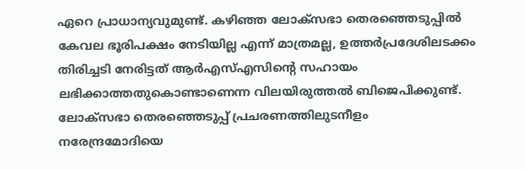ഏറെ പ്രാധാന്യവുമുണ്ട്. കഴിഞ്ഞ ലോക്സഭാ തെരഞ്ഞെടുപ്പില്‍ കേവല ഭൂരിപക്ഷം നേടിയില്ല എന്ന് മാത്രമല്ല, ഉത്തര്‍പ്രദേശിലടക്കം തിരിച്ചടി നേരിട്ടത് ആര്‍എസ്എസിന്റെ സഹായം ലഭിക്കാത്തതുകൊണ്ടാണെന്ന വിലയിരുത്തല്‍ ബിജെപിക്കുണ്ട്. ലോക്സഭാ തെരഞ്ഞെടുപ്പ് പ്രചരണത്തിലുടനീളം നരേന്ദ്രമോദിയെ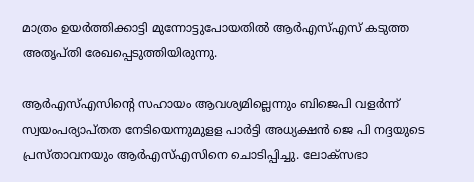മാത്രം ഉയര്‍ത്തിക്കാട്ടി മുന്നോട്ടുപോയതില്‍ ആര്‍എസ്എസ് കടുത്ത അതൃപ്തി രേഖപ്പെടുത്തിയിരുന്നു.

ആര്‍എസ്എസിന്റെ സഹായം ആവശ്യമില്ലെന്നും ബിജെപി വളര്‍ന്ന് സ്വയംപര്യാപ്തത നേടിയെന്നുമുളള പാര്‍ട്ടി അധ്യക്ഷന്‍ ജെ പി നദ്ദയുടെ പ്രസ്താവനയും ആര്‍എസ്എസിനെ ചൊടിപ്പിച്ചു. ലോക്സഭാ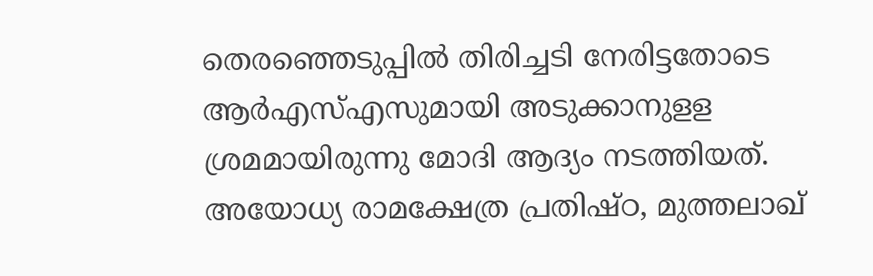തെരഞ്ഞെടുപ്പില്‍ തിരിച്ചടി നേരിട്ടതോടെ ആര്‍എസ്എസുമായി അടുക്കാനുളള ശ്രമമായിരുന്നു മോദി ആദ്യം നടത്തിയത്. അയോധ്യ രാമക്ഷേത്ര പ്രതിഷ്ഠ, മുത്തലാഖ്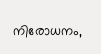നിരോധനം,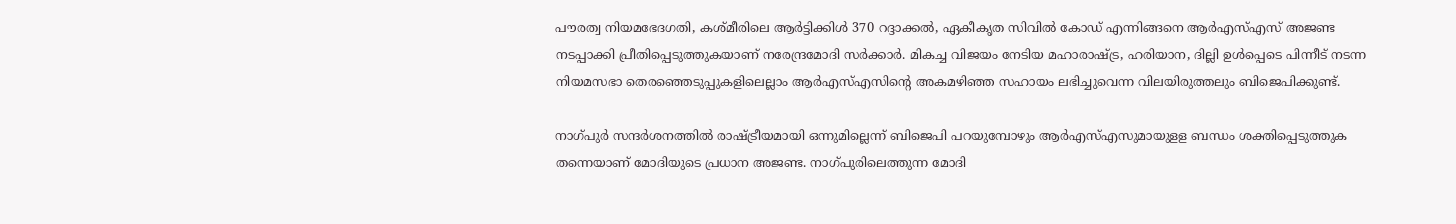പൗരത്വ നിയമഭേദഗതി, കശ്മീരിലെ ആര്‍ട്ടിക്കിള്‍ 370 റദ്ദാക്കല്‍, ഏകീകൃത സിവില്‍ കോഡ് എന്നിങ്ങനെ ആര്‍എസ്എസ് അജണ്ട നടപ്പാക്കി പ്രീതിപ്പെടുത്തുകയാണ് നരേന്ദ്രമോദി സര്‍ക്കാര്‍. മികച്ച വിജയം നേടിയ മഹാരാഷ്ട്ര, ഹരിയാന, ദില്ലി ഉള്‍പ്പെടെ പിന്നീട് നടന്ന നിയമസഭാ തെരഞ്ഞെടുപ്പുകളിലെല്ലാം ആര്‍എസ്എസിന്റെ അകമഴിഞ്ഞ സഹായം ലഭിച്ചുവെന്ന വിലയിരുത്തലും ബിജെപിക്കുണ്ട്.

നാഗ്പുര്‍ സന്ദര്‍ശനത്തില്‍ രാഷ്ട്രീയമായി ഒന്നുമില്ലെന്ന് ബിജെപി പറയുമ്പോഴും ആര്‍എസ്എസുമായുളള ബന്ധം ശക്തിപ്പെടുത്തുക തന്നെയാണ് മോദിയുടെ പ്രധാന അജണ്ട. നാഗ്പുരിലെത്തുന്ന മോദി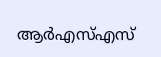ആര്‍എസ്എസ്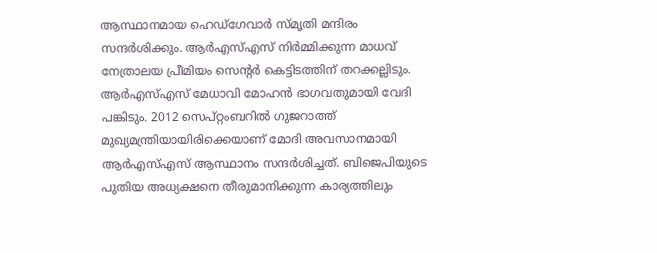ആസ്ഥാനമായ ഹെഡ്ഗേവാര്‍ സ്മൃതി മന്ദിരം സന്ദര്‍ശിക്കും. ആര്‍എസ്എസ് നിര്‍മ്മിക്കുന്ന മാധവ് നേത്രാലയ പ്രീമിയം സെന്റര്‍ കെട്ടിടത്തിന് തറക്കല്ലിടും. ആര്‍എസ്എസ് മേധാവി മോഹന്‍ ഭാഗവതുമായി വേദി പങ്കിടും. 2012 സെപ്റ്റംബറില്‍ ഗുജറാത്ത് മുഖ്യമന്ത്രിയായിരിക്കെയാണ് മോദി അവസാനമായി ആര്‍എസ്എസ് ആസ്ഥാനം സന്ദര്‍ശിച്ചത്. ബിജെപിയുടെ പുതിയ അധ്യക്ഷനെ തീരുമാനിക്കുന്ന കാര്യത്തിലും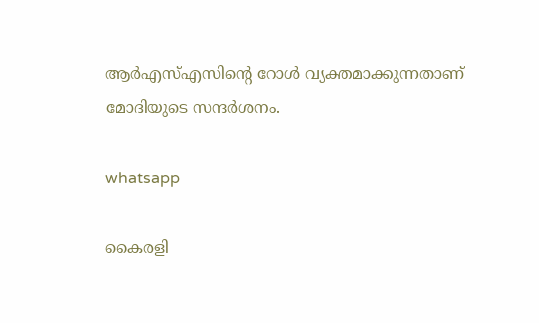ആര്‍എസ്എസിന്റെ റോള്‍ വ്യക്തമാക്കുന്നതാണ് മോദിയുടെ സന്ദര്‍ശനം.

whatsapp

കൈരളി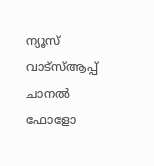ന്യൂസ് വാട്‌സ്ആപ്പ് ചാനല്‍ ഫോളോ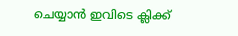ചെയ്യാന്‍ ഇവിടെ ക്ലിക്ക്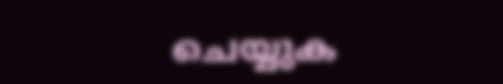ചെയ്യുക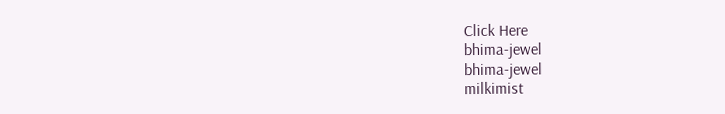Click Here
bhima-jewel
bhima-jewel
milkimist